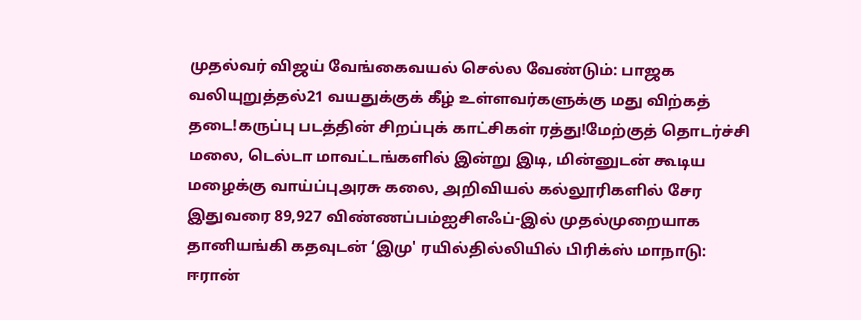முதல்வர் விஜய் வேங்கைவயல் செல்ல வேண்டும்: பாஜக வலியுறுத்தல்21 வயதுக்குக் கீழ் உள்ளவர்களுக்கு மது விற்கத் தடை!கருப்பு படத்தின் சிறப்புக் காட்சிகள் ரத்து!மேற்குத் தொடர்ச்சி மலை, டெல்டா மாவட்டங்களில் இன்று இடி, மின்னுடன் கூடிய மழைக்கு வாய்ப்புஅரசு கலை, அறிவியல் கல்லூரிகளில் சேர இதுவரை 89,927 விண்ணப்பம்ஐசிஎஃப்-இல் முதல்முறையாக தானியங்கி கதவுடன் ‘இமு' ரயில்தில்லியில் பிரிக்ஸ் மாநாடு: ஈரான்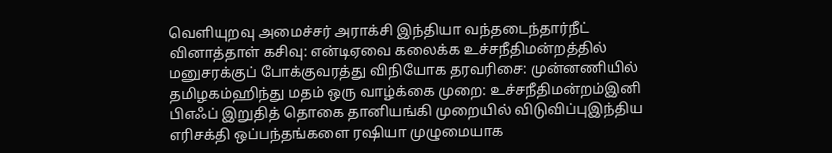வெளியுறவு அமைச்சர் அராக்சி இந்தியா வந்தடைந்தார்நீட் வினாத்தாள் கசிவு: என்டிஏவை கலைக்க உச்சநீதிமன்றத்தில் மனுசரக்குப் போக்குவரத்து விநியோக தரவரிசை: முன்னணியில் தமிழகம்ஹிந்து மதம் ஒரு வாழ்க்கை முறை: உச்சநீதிமன்றம்இனி பிஎஃப் இறுதித் தொகை தானியங்கி முறையில் விடுவிப்புஇந்திய எரிசக்தி ஒப்பந்தங்களை ரஷியா முழுமையாக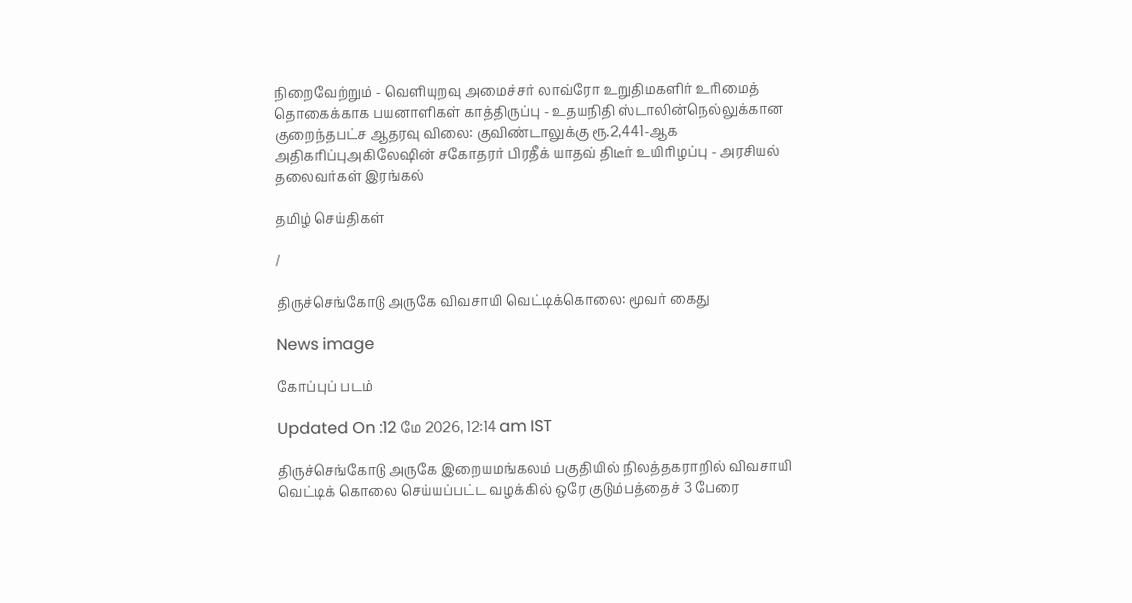நிறைவேற்றும் - வெளியுறவு அமைச்சர் லாவ்ரோ உறுதிமகளிர் உரிமைத் தொகைக்காக பயனாளிகள் காத்திருப்பு - உதயநிதி ஸ்டாலின்நெல்லுக்கான குறைந்தபட்ச ஆதரவு விலை: குவிண்டாலுக்கு ரூ.2,441-ஆக அதிகரிப்புஅகிலேஷின் சகோதரர் பிரதீக் யாதவ் திடீர் உயிரிழப்பு - அரசியல் தலைவர்கள் இரங்கல்

தமிழ் செய்திகள்

/

திருச்செங்கோடு அருகே விவசாயி வெட்டிக்கொலை: மூவர் கைது

News image

கோப்புப் படம்

Updated On :12 மே 2026, 12:14 am IST

திருச்செங்கோடு அருகே இறையமங்கலம் பகுதியில் நிலத்தகராறில் விவசாயி வெட்டிக் கொலை செய்யப்பட்ட வழக்கில் ஒரே குடும்பத்தைச் 3 பேரை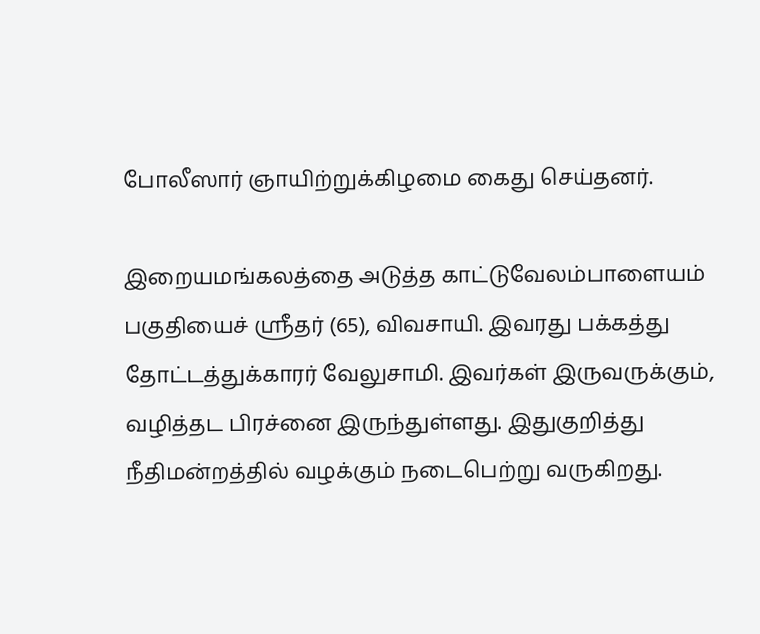போலீஸார் ஞாயிற்றுக்கிழமை கைது செய்தனர்.

இறையமங்கலத்தை அடுத்த காட்டுவேலம்பாளையம் பகுதியைச் ஸ்ரீதர் (65), விவசாயி. இவரது பக்கத்து தோட்டத்துக்காரர் வேலுசாமி. இவர்கள் இருவருக்கும், வழித்தட பிரச்னை இருந்துள்ளது. இதுகுறித்து நீதிமன்றத்தில் வழக்கும் நடைபெற்று வருகிறது.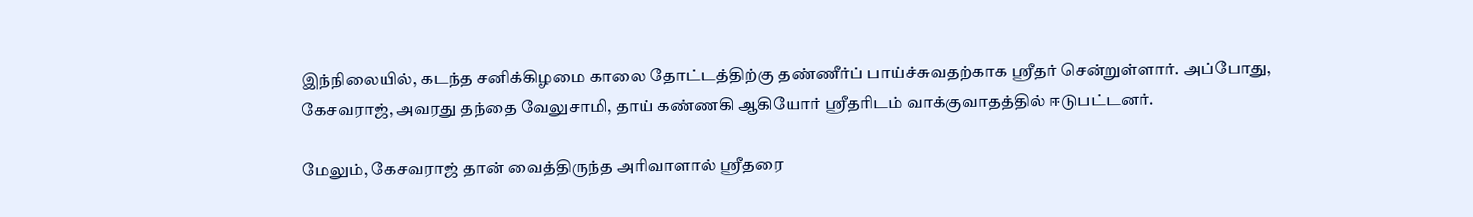இந்நிலையில், கடந்த சனிக்கிழமை காலை தோட்டத்திற்கு தண்ணீர்ப் பாய்ச்சுவதற்காக ஸ்ரீதர் சென்றுள்ளார். அப்போது, கேசவராஜ், அவரது தந்தை வேலுசாமி, தாய் கண்ணகி ஆகியோர் ஸ்ரீதரிடம் வாக்குவாதத்தில் ஈடுபட்டனர்.

மேலும், கேசவராஜ் தான் வைத்திருந்த அரிவாளால் ஸ்ரீதரை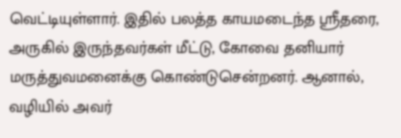வெட்டியுள்ளார். இதில் பலத்த காயமடைந்த ஸ்ரீதரை, அருகில் இருந்தவர்கள் மீட்டு, கோவை தனியார் மருத்துவமனைக்கு கொண்டுசென்றனர். ஆனால், வழியில் அவர்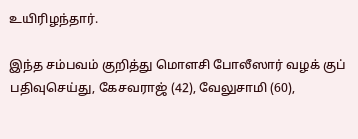உயிரிழந்தார்.

இந்த சம்பவம் குறித்து மொளசி போலீஸார் வழக் குப் பதிவுசெய்து, கேசவராஜ் (42), வேலுசாமி (60),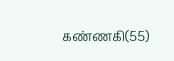கண்ணகி(55)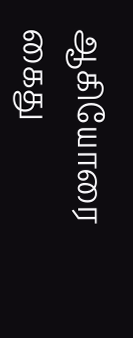ஆகியோரை கைது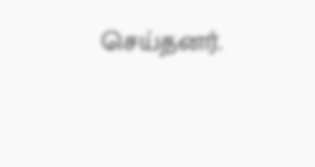செய்தனர்.